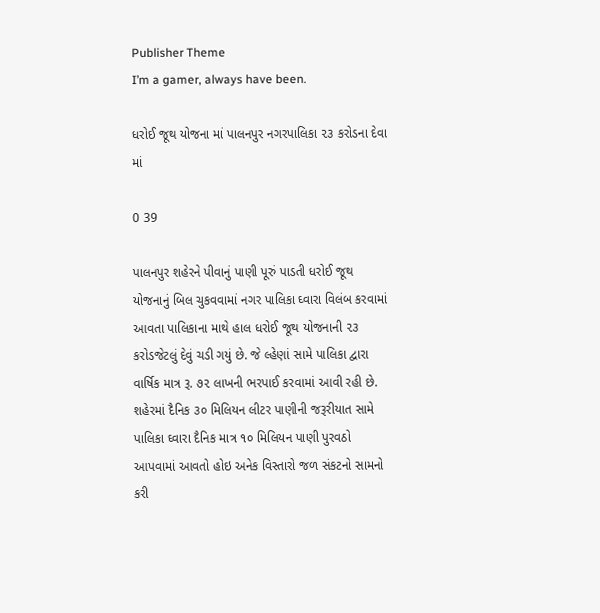Publisher Theme
I’m a gamer, always have been.

ધરોઈ જૂથ યોજના માં પાલનપુર નગરપાલિકા ૨૩ કરોડના દેવા માં

0 39

પાલનપુર શહેરને પીવાનું પાણી પૂરું પાડતી ધરોઈ જૂથ યોજનાનું બિલ ચુકવવામાં નગર પાલિકા ઘ્વારા વિલંબ કરવામાં આવતા પાલિકાના માથે હાલ ધરોઈ જૂથ યોજનાની ૨૩ કરોડજેટલું દેવું ચડી ગયું છે. જે લ્હેણાં સામે પાલિકા દ્વારા વાર્ષિક માત્ર રૂ. ૭૨ લાખની ભરપાઈ કરવામાં આવી રહી છે. શહેરમાં દૈનિક ૩૦ મિલિયન લીટર પાણીની જરૂરીયાત સામે પાલિકા ઘ્વારા દૈનિક માત્ર ૧૦ મિલિયન પાણી પુરવઠો આપવામાં આવતો હોઇ અનેક વિસ્તારો જળ સંકટનો સામનો કરી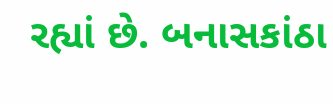રહ્યાં છે. બનાસકાંઠા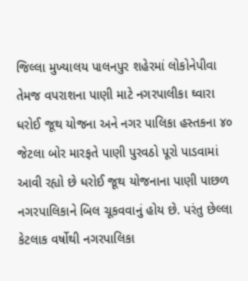જિલ્લા મુખ્યાલય પાલનપુર શહેરમાં લોકોનેપીવા તેમજ વપરાશના પાણી માટે નગરપાલીકા ઘ્વારા ધરોઈ જૂથ યોજના અને નગર પાલિકા હસ્તકના ૪૦ જેટલા બોર મારફતે પાણી પુરવઠો પૂરો પાડવામાં આવી રહ્યો છે ધરોઈ જૂથ યોજનાના પાણી પાછળ નગરપાલિકાને બિલ ચૂકવવાનું હોય છે. પરંતુ છેલ્લા કેટલાક વર્ષોથી નગરપાલિકા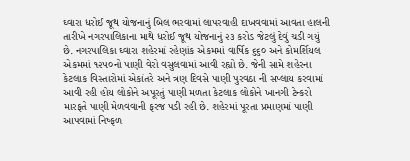ઘ્વારા ધરોઈ જૂથ યોજનાનું બિલ ભરવામાં લાપરવાહી દાખવવામાં આવતા હાલની તારીખે નગરપાલિકાના માથે ધરોઈ જૂથ યોજનાનું ૨૩ કરોડ જેટલું દેવું ચડી ગયું છે. નગરપાલિકા ઘ્વારા શહેરમાં રહેણાંક એકમમાં વાર્ષિક ૬૬૦ અને કોમર્શિયલ એકમમાં ૧૨૫૦નો પાણી વેરો વસુલવામાં આવી રહ્યો છે. જેની સામે શહેરના કેટલાક વિસ્તારોમાં એકાંતરે અને ત્રણ દિવસે પાણી પુરવઠા ની સપ્લાય કરવામાં આવી રહી હોય લોકોને અપૂરતું પાણી મળતા કેટલાક લોકોને ખાનગી ટેન્કરો મારફતે પાણી મેળવવાની ફરજ પડી રહી છે. શહેરમાં પૂરતા પ્રમાણમાં પાણી આપવામાં નિષ્ફળ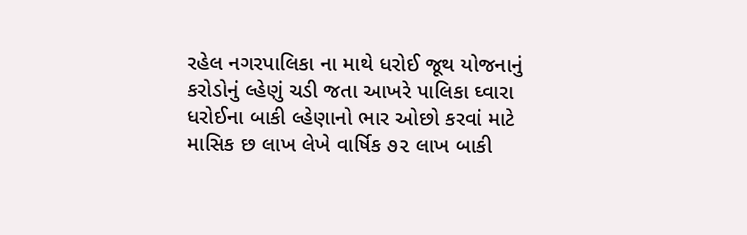રહેલ નગરપાલિકા ના માથે ધરોઈ જૂથ યોજનાનું કરોડોનું લ્હેણું ચડી જતા આખરે પાલિકા ઘ્વારા ધરોઈના બાકી લ્હેણાનો ભાર ઓછો કરવાં માટે માસિક છ લાખ લેખે વાર્ષિક ૭૨ લાખ બાકી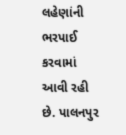લહેણાંની ભરપાઈ કરવામાં આવી રહી છે. પાલનપુર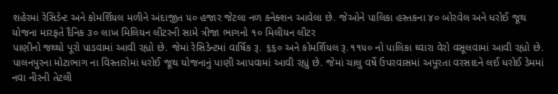શહેરમાં રેસિડેન્ટ અને કોમર્શિયલ મળીને અંદાજીત ૫૦ હજાર જેટલા નળ કનેક્શન આવેલા છે. જેઓને પાલિકા હસ્તકના ૪૦ બોરવેલ અને ધરોઈ જૂથ યોજના મારફતે દૈનિક ૩૦ લાખ મિલિયન લીટરની સામે ત્રીજા ભાગનો ૧૦ મિલીયન લીટર
પાણીનો જથ્થો પૂરો પાડવામાં આવી રહ્યો છે. જેમાં રેસિડેન્ટમાં વાર્ષિક રૂ. ૬૬૦ અને કોમર્શિયલ રૂ.૧૧૫૦ નો પાલિકા ઘ્વારા વેરો વસૂલવામાં આવી રહ્યો છે. પાલનપુરના મોટાભાગ ના વિસ્તારોમાં ધરોઈ જૂથ યોજનાનું પાણી આપવામાં આવી રહ્યું છે. જેમાં ચાલુ વર્ષે ઉપરવાસમાં અપૂરતા વરસાદને લઈ ધરોઈ ડેમમાં નવા નીરની તેટલી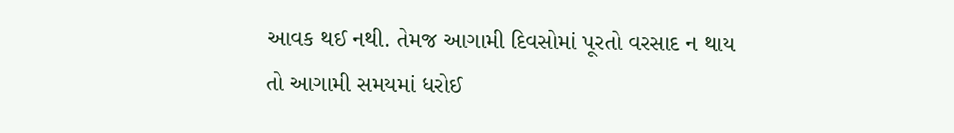આવક થઈ નથી. તેમજ આગામી દિવસોમાં પૂરતો વરસાદ ન થાય તો આગામી સમયમાં ધરોઈ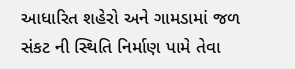આધારિત શહેરો અને ગામડામાં જળ સંકટ ની સ્થિતિ નિર્માણ પામે તેવા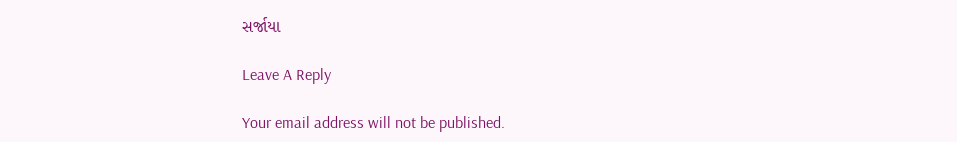સર્જાયા

Leave A Reply

Your email address will not be published.